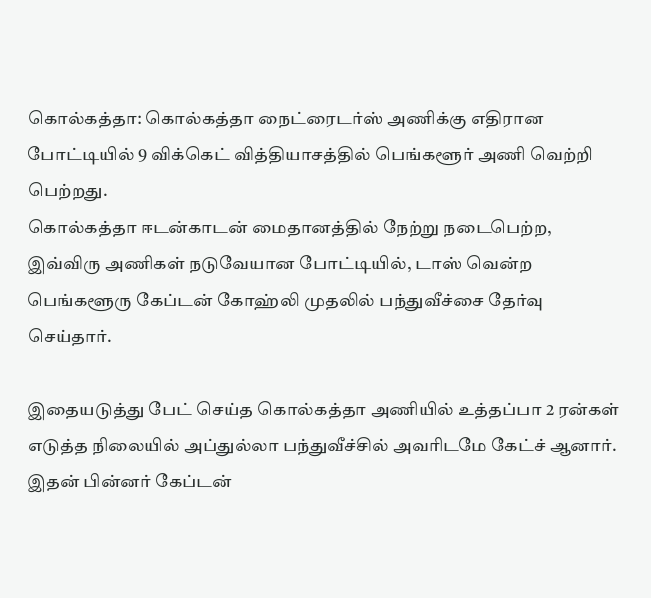கொல்கத்தா: கொல்கத்தா நைட்ரைடர்ஸ் அணிக்கு எதிரான போட்டியில் 9 விக்கெட் வித்தியாசத்தில் பெங்களூர் அணி வெற்றி பெற்றது.
கொல்கத்தா ஈடன்காடன் மைதானத்தில் நேற்று நடைபெற்ற, இவ்விரு அணிகள் நடுவேயான போட்டியில், டாஸ் வென்ற பெங்களூரு கேப்டன் கோஹ்லி முதலில் பந்துவீச்சை தேர்வு செய்தார்.

இதையடுத்து பேட் செய்த கொல்கத்தா அணியில் உத்தப்பா 2 ரன்கள் எடுத்த நிலையில் அப்துல்லா பந்துவீச்சில் அவரிடமே கேட்ச் ஆனார். இதன் பின்னர் கேப்டன்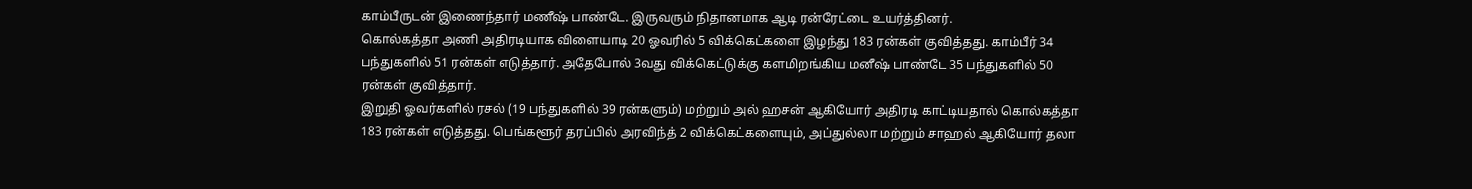காம்பீருடன் இணைந்தார் மணீஷ் பாண்டே. இருவரும் நிதானமாக ஆடி ரன்ரேட்டை உயர்த்தினர்.
கொல்கத்தா அணி அதிரடியாக விளையாடி 20 ஓவரில் 5 விக்கெட்களை இழந்து 183 ரன்கள் குவித்தது. காம்பீர் 34 பந்துகளில் 51 ரன்கள் எடுத்தார். அதேபோல் 3வது விக்கெட்டுக்கு களமிறங்கிய மனீஷ் பாண்டே 35 பந்துகளில் 50 ரன்கள் குவித்தார்.
இறுதி ஓவர்களில் ரசல் (19 பந்துகளில் 39 ரன்களும்) மற்றும் அல் ஹசன் ஆகியோர் அதிரடி காட்டியதால் கொல்கத்தா 183 ரன்கள் எடுத்தது. பெங்களூர் தரப்பில் அரவிந்த் 2 விக்கெட்களையும், அப்துல்லா மற்றும் சாஹல் ஆகியோர் தலா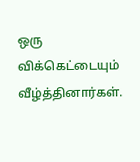ஒரு விக்கெட்டையும் வீழ்த்தினார்கள்.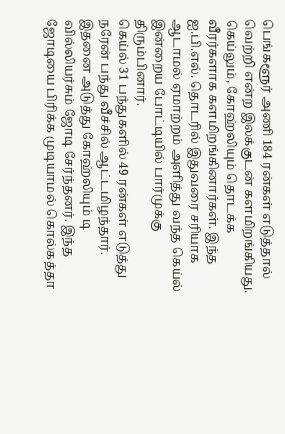பெங்களூர் அணி 184 ரன்கள் எடுத்தால் வெற்றி என்ற இலக்குடன் களமிறங்கியது. கெய்லும், கோஹ்லியும் தொடக்க வீரர்களாக களமிறங்கினார்கள். இந்த ஐ.பி.எல். தொடரில் இதுவரை சரியாக ஆடாமல் ஏமாற்றம் அளித்து வந்த கெய்ல் இன்றைய போட்டியில் பார்முக்கு திரும்பினார்.
கெய்ல் 31 பந்துகளில் 49 ரன்கள் எடுத்து நரேன் பந்து வீச்சில் ஆட்டமிழந்தார். இதனை அடுத்து கோஹ்லியும் டி வில்லியர்சும் ஜோடி சேர்ந்தனர். இந்த ஜோடியை பிரிக்க முடியாமல் கொல்கத்தா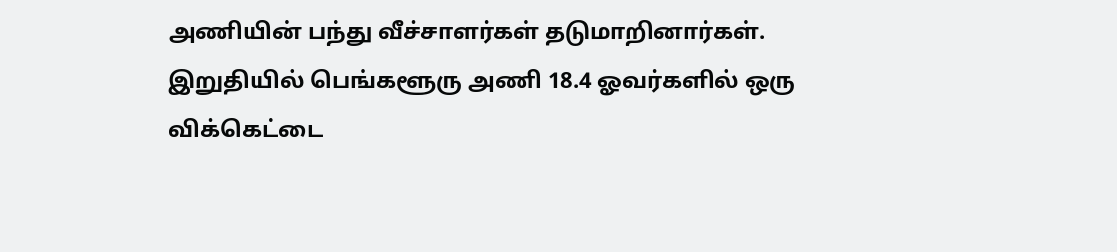அணியின் பந்து வீச்சாளர்கள் தடுமாறினார்கள்.
இறுதியில் பெங்களூரு அணி 18.4 ஓவர்களில் ஒரு விக்கெட்டை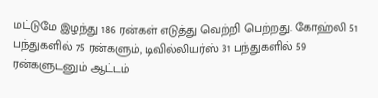மட்டுமே இழந்து 186 ரன்கள் எடுத்து வெற்றி பெற்றது. கோஹ்லி 51 பந்துகளில் 75 ரன்களும், டிவில்லியர்ஸ் 31 பந்துகளில் 59 ரன்களுடனும் ஆட்டம்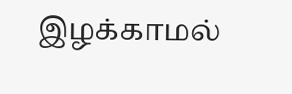இழக்காமல்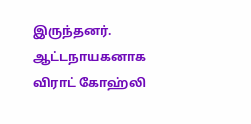இருந்தனர். ஆட்டநாயகனாக விராட் கோஹ்லி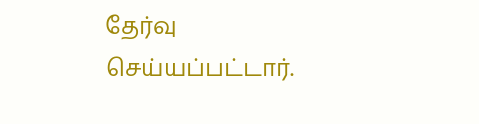தேர்வு செய்யப்பட்டார்.